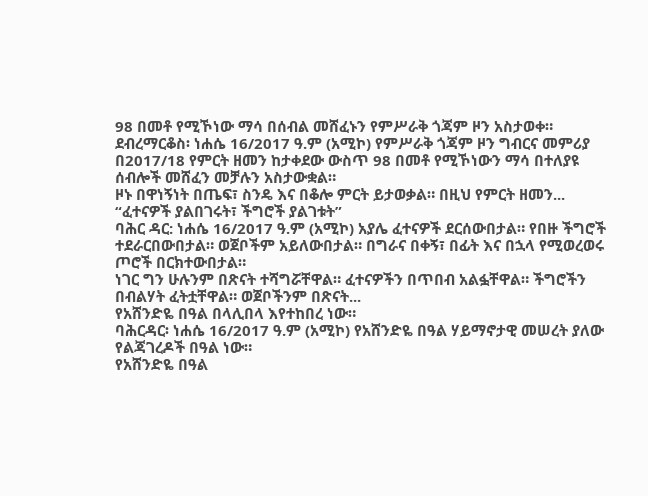98 በመቶ የሚኾነው ማሳ በሰብል መሸፈኑን የምሥራቅ ጎጃም ዞን አስታወቀ።
ደብረማርቆስ፡ ነሐሴ 16/2017 ዓ.ም (አሚኮ) የምሥራቅ ጎጃም ዞን ግብርና መምሪያ በ2017/18 የምርት ዘመን ከታቀደው ውስጥ 98 በመቶ የሚኾነውን ማሳ በተለያዩ ሰብሎች መሸፈን መቻሉን አስታውቋል።
ዞኑ በዋነኝነት በጤፍ፣ ስንዴ እና በቆሎ ምርት ይታወቃል። በዚህ የምርት ዘመን...
“ፈተናዎች ያልበገሩት፣ ችግሮች ያልገቱት”
ባሕር ዳር: ነሐሴ 16/2017 ዓ.ም (አሚኮ) አያሌ ፈተናዎች ደርሰውበታል። የበዙ ችግሮች ተደራርበውበታል። ወጀቦችም አይለውበታል። በግራና በቀኝ፣ በፊት እና በኋላ የሚወረወሩ ጦሮች በርክተውበታል።
ነገር ግን ሁሉንም በጽናት ተሻግሯቸዋል። ፈተናዎችን በጥበብ አልፏቸዋል። ችግሮችን በብልሃት ፈትቷቸዋል። ወጀቦችንም በጽናት...
የአሸንድዬ በዓል በላሊበላ እየተከበረ ነው።
ባሕርዳር፡ ነሐሴ 16/2017 ዓ.ም (አሚኮ) የአሸንድዬ በዓል ሃይማኖታዊ መሠረት ያለው የልጃገረዶች በዓል ነው።
የአሸንድዬ በዓል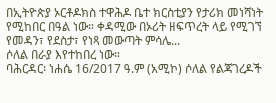በኢትዮጵያ ኦርቶዶክስ ተዋሕዶ ቤተ ክርስቲያን የታሪክ መነሻነት የሚከበር በዓል ነው። ቀዳሚው በኦሪት ዘፍጥረት ላይ የሚገኘ የመዳን፣ የደስታ፣ የነጻ መውጣት ምሳሌ...
ሶለል በራያ እየተከበረ ነው።
ባሕርዳር፡ ነሐሴ 16/2017 ዓ.ም (አሚኮ) ሶለል የልጃገረዶች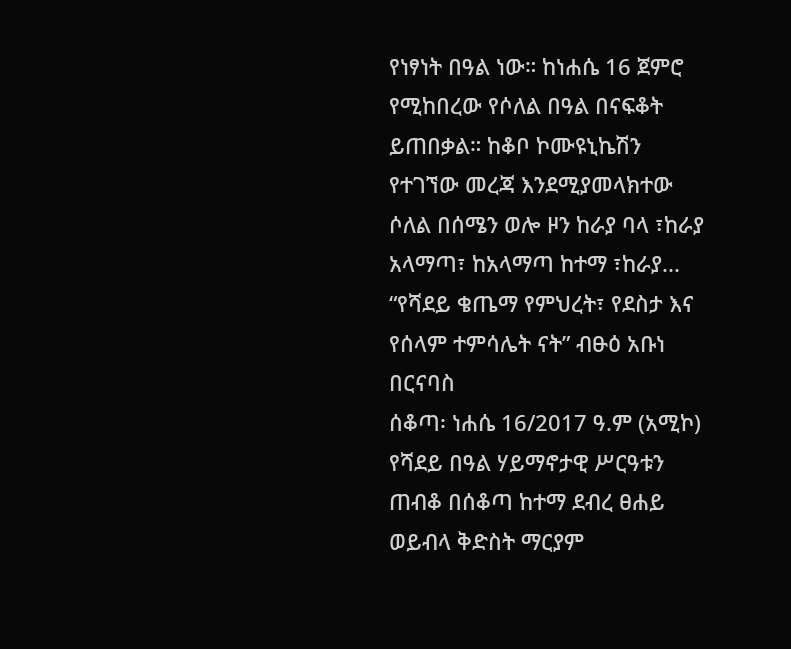የነፃነት በዓል ነው። ከነሐሴ 16 ጀምሮ የሚከበረው የሶለል በዓል በናፍቆት ይጠበቃል። ከቆቦ ኮሙዩኒኬሽን የተገኘው መረጃ እንደሚያመላክተው ሶለል በሰሜን ወሎ ዞን ከራያ ባላ ፣ከራያ አላማጣ፣ ከአላማጣ ከተማ ፣ከራያ...
“የሻደይ ቄጤማ የምህረት፣ የደስታ እና የሰላም ተምሳሌት ናት” ብፁዕ አቡነ በርናባስ
ሰቆጣ፡ ነሐሴ 16/2017 ዓ.ም (አሚኮ) የሻደይ በዓል ሃይማኖታዊ ሥርዓቱን ጠብቆ በሰቆጣ ከተማ ደብረ ፀሐይ ወይብላ ቅድስት ማርያም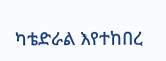ካቴድራል እየተከበረ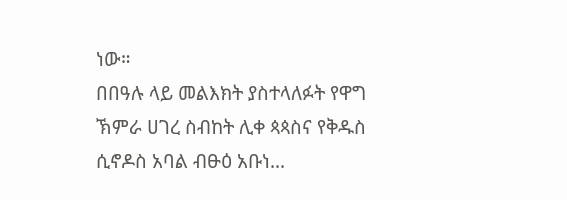ነው።
በበዓሉ ላይ መልእክት ያስተላለፉት የዋግ ኽምራ ሀገረ ስብከት ሊቀ ጳጳስና የቅዱስ ሲኖዶስ አባል ብፁዕ አቡነ...